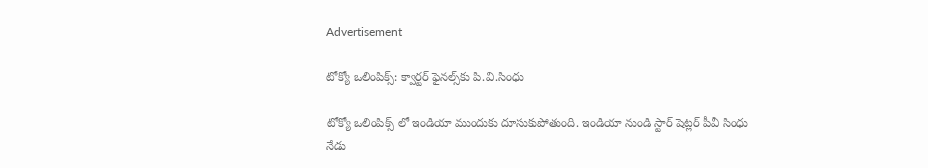Advertisement

టోక్యో ఒలింపిక్స్: క్వార్టర్‌ ఫైనల్స్‌కు పి.వి.సింధు

టోక్యో ఒలింపిక్స్ లో ఇండియా ముందుకు దూసుకుపోతుంది. ఇండియా నుండి స్టార్‌ షెట్లర్‌ పీవీ సింధు నేడు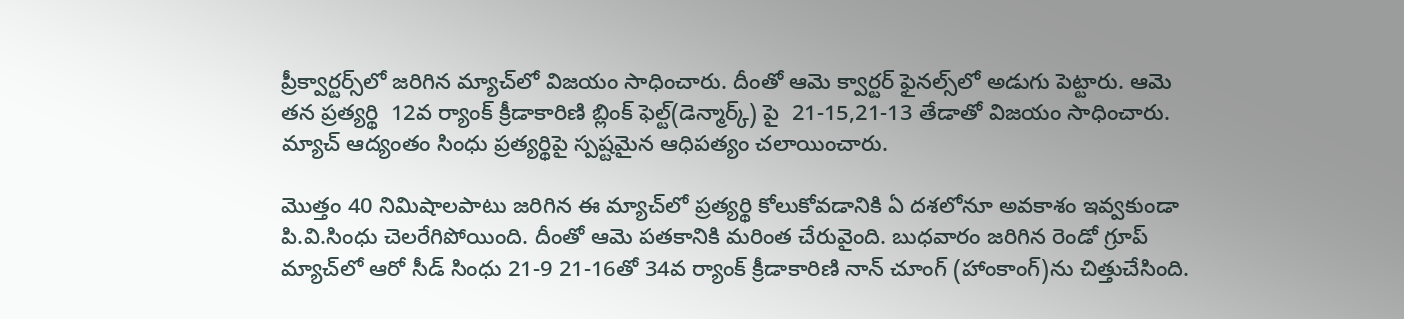ప్రీక్వార్టర్స్‌లో జరిగిన మ్యాచ్‌లో విజయం సాధించారు. దీంతో ఆమె క్వార్టర్‌ ఫైనల్స్‌లో అడుగు పెట్టారు. ఆమె తన ప్రత్యర్థి  12వ ర్యాంక్‌ క్రీడాకారిణి బ్లింక్‌ ఫెల్ట్‌(డెన్మార్క్‌) పై  21-15,21-13 తేడాతో విజయం సాధించారు. మ్యాచ్‌ ఆద్యంతం సింధు ప్రత్యర్థిపై స్పష్టమైన ఆధిపత్యం చలాయించారు.

మొత్తం 40 నిమిషాలపాటు జరిగిన ఈ మ్యాచ్‌లో ప్రత్యర్థి కోలుకోవడానికి ఏ దశలోనూ అవకాశం ఇవ్వకుండా పి.వి.సింధు చెలరేగిపోయింది. దీంతో ఆమె పతకానికి మరింత చేరువైంది. బుధవారం జరిగిన రెండో గ్రూప్‌ మ్యాచ్‌లో ఆరో సీడ్‌ సింధు 21-9 21-16తో 34వ ర్యాంక్‌ క్రీడాకారిణి నాన్‌ చూంగ్‌ (హాంకాంగ్‌)ను చిత్తుచేసింది.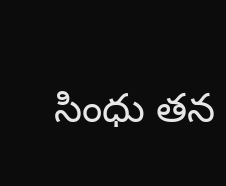సింధు తన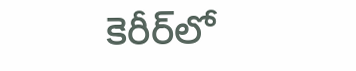కెరీర్‌లో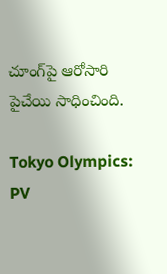చూంగ్‌పై ఆరోసారి పైచేయి సాధించింది.

Tokyo Olympics: PV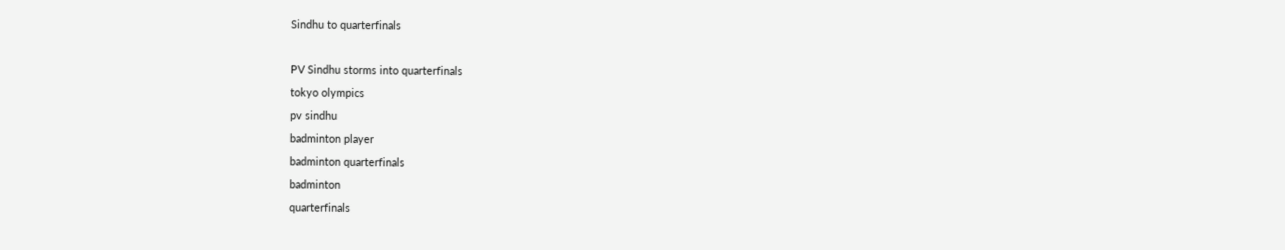Sindhu to quarterfinals

PV Sindhu storms into quarterfinals
tokyo olympics
pv sindhu
badminton player
badminton quarterfinals
badminton
quarterfinals